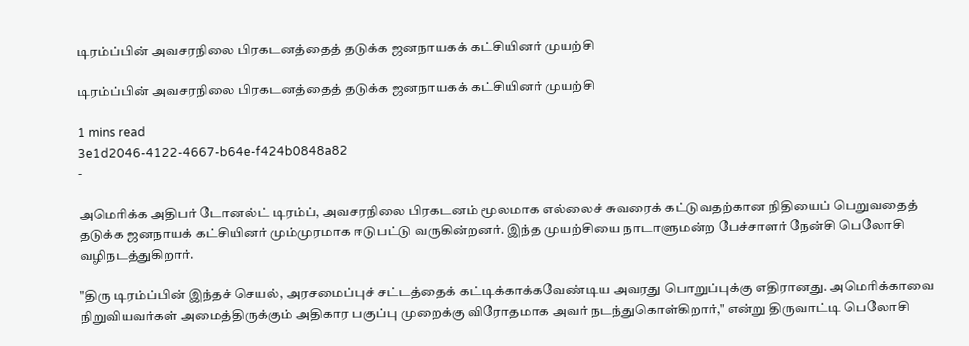டிரம்ப்பின் அவசரநிலை பிரகடனத்தைத் தடுக்க ஜனநாயகக் கட்சியினர் முயற்சி

டிரம்ப்பின் அவசரநிலை பிரகடனத்தைத் தடுக்க ஜனநாயகக் கட்சியினர் முயற்சி

1 mins read
3e1d2046-4122-4667-b64e-f424b0848a82
-

அமெரிக்க அதிபர் டோனல்ட் டிரம்ப், அவசரநிலை பிரகடனம் மூலமாக எல்லைச் சுவரைக் கட்டுவதற்கான நிதியைப் பெறுவதைத் தடுக்க ஜனநாயக் கட்சியினர் மும்முரமாக ஈடுபட்டு வருகின்றனர். இந்த முயற்சியை நாடாளுமன்ற பேச்சாளர் நேன்சி பெலோசி வழிநடத்துகிறார்.

"திரு டிரம்ப்பின் இந்தச் செயல், அரசமைப்புச் சட்டத்தைக் கட்டிக்காக்கவேண்டிய அவரது பொறுப்புக்கு எதிரானது. அமெரிக்காவை நிறுவியவர்கள் அமைத்திருக்கும் அதிகார பகுப்பு முறைக்கு விரோதமாக அவர் நடந்துகொள்கிறார்," என்று திருவாட்டி பெலோசி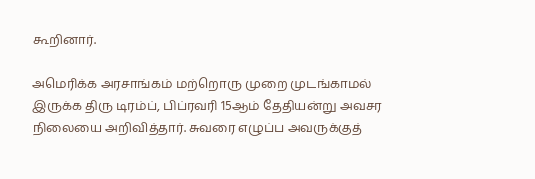கூறினார்.

அமெரிக்க அரசாங்கம் மற்றொரு முறை முடங்காமல் இருக்க திரு டிரம்ப், பிப்ரவரி 15ஆம் தேதியன்று அவசர நிலையை அறிவித்தார். சுவரை எழுப்ப அவருக்குத்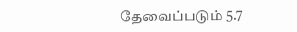தேவைப்படும் 5.7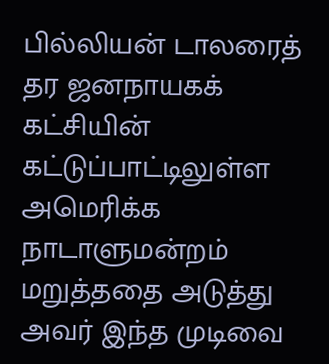பில்லியன் டாலரைத் தர ஜனநாயகக் கட்சியின் கட்டுப்பாட்டிலுள்ள அமெரிக்க நாடாளுமன்றம் மறுத்ததை அடுத்து அவர் இந்த முடிவை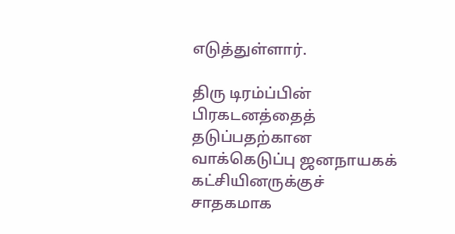எடுத்துள்ளார்.

திரு டிரம்ப்பின் பிரகடனத்தைத் தடுப்பதற்கான வாக்கெடுப்பு ஜனநாயகக் கட்சியினருக்குச் சாதகமாக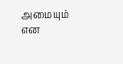அமையும் என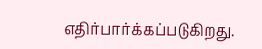எதிர்பார்க்கப்படுகிறது.